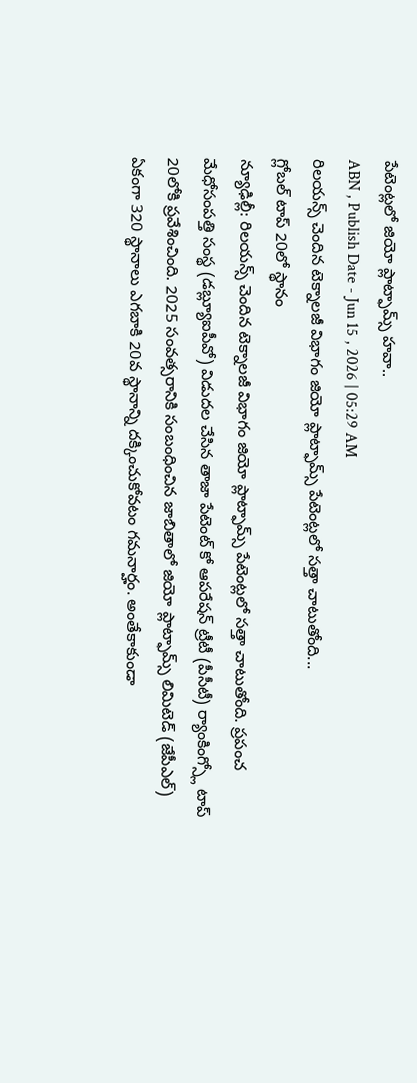పేటెంట్లలో జియో ప్లాట్ఫామ్స్ హవా..
ABN , Publish Date - Jun 15 , 2026 | 05:29 AM
రిలయన్స్ చెందిన టెక్నాలజీ విభాగం జియో ప్లాట్ఫామ్స్ పేటెంట్లలో సత్తా చాటుతోంది...
గ్లోబల్ టాప్ 20లో స్థానం
న్యూఢిల్లీ: రిలయన్స్ చెందిన టెక్నాలజీ విభాగం జియో ప్లాట్ఫామ్స్ పేటెంట్లలో సత్తా చాటుతోంది. ప్రపంచ మేధోసంపత్తి సంస్థ (డబ్ల్యూఐపీవో) విడుదల చేసిన తాజా పేటెంట్ కో ఆపరేషన్ ట్రీటీ (పీసీటీ) ర్యాంకింగ్స్లో టాప్ 20లోకి ప్రవేశించింది. 2025 సంవత్సరానికి సంబంధించిన జాబితాలో జియో ప్లాట్ఫామ్స్ లిమిటెడ్ (జేపీఎల్) ఏకంగా 320 స్థానాలు ఎగబాకి 20వ స్థానాన్ని దక్కించుకోవటం గమనార్హం. అంతేకాకుండా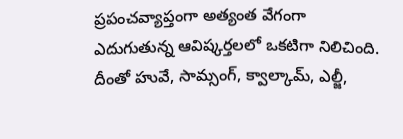ప్రపంచవ్యాప్తంగా అత్యంత వేగంగా ఎదుగుతున్న ఆవిష్కర్తలలో ఒకటిగా నిలిచింది. దీంతో హువే, సామ్సంగ్, క్వాల్కామ్, ఎల్జీ,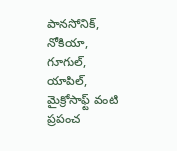పానసోనిక్, నోకియా, గూగుల్, యాపిల్, మైక్రోసాఫ్ట్ వంటి ప్రపంచ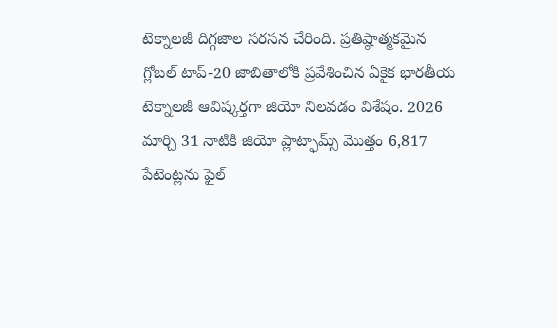టెక్నాలజీ దిగ్గజాల సరసన చేరింది. ప్రతిష్ఠాత్మకమైన గ్లోబల్ టాప్-20 జాబితాలోకి ప్రవేశించిన ఏకైక భారతీయ టెక్నాలజీ ఆవిష్కర్తగా జియో నిలవడం విశేషం. 2026 మార్చి 31 నాటికి జియో ప్లాట్ఫామ్స్ మొత్తం 6,817 పేటెంట్లను ఫైల్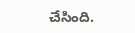చేసింది.